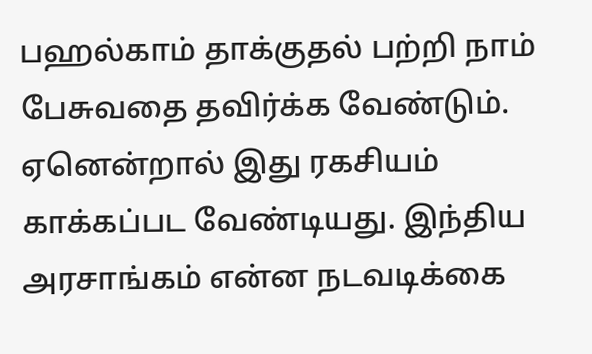பஹல்காம் தாக்குதல் பற்றி நாம் பேசுவதை தவிர்க்க வேண்டும். ஏனென்றால் இது ரகசியம் காக்கப்பட வேண்டியது. இந்திய அரசாங்கம் என்ன நடவடிக்கை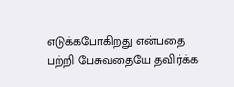எடுக்கபோகிறது என்பதை பற்றி பேசுவதையே தவிர்க்க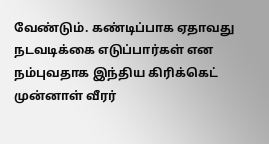வேண்டும். கண்டிப்பாக ஏதாவது நடவடிக்கை எடுப்பார்கள் என நம்புவதாக இந்திய கிரிக்கெட் முன்னாள் வீரர்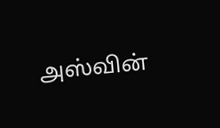அஸ்வின்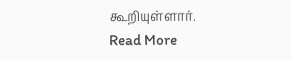கூறியுள்ளார்.
Read More